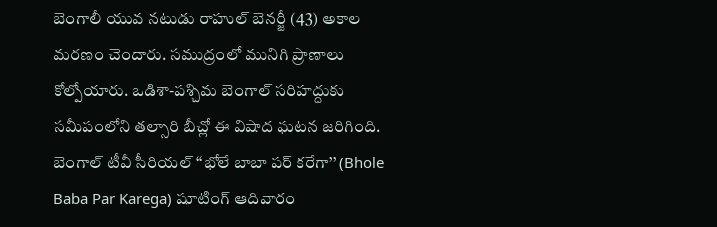బెంగాలీ యువ నటుడు రాహుల్ బెనర్జీ (43) అకాల మరణం చెందారు. సముద్రంలో మునిగి ప్రాణాలు కోల్పోయారు. ఒడిశా-పశ్చిమ బెంగాల్ సరిహద్దుకు సమీపంలోని తల్సారి బీచ్లో ఈ విషాద ఘటన జరిగింది.
బెంగాల్ టీవీ సీరియల్ ‘‘భోలే బాబా పర్ కరేగా’’ (Bhole Baba Par Karega) షూటింగ్ ఆదివారం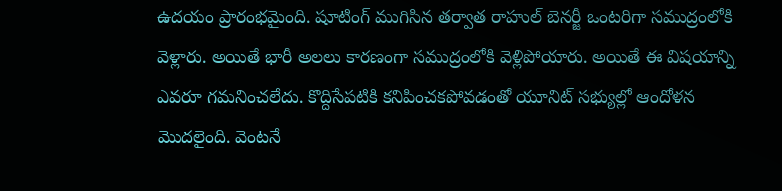ఉదయం ప్రారంభమైంది. షూటింగ్ ముగిసిన తర్వాత రాహుల్ బెనర్జీ ఒంటరిగా సముద్రంలోకి వెళ్లారు. అయితే భారీ అలలు కారణంగా సముద్రంలోకి వెళ్లిపోయారు. అయితే ఈ విషయాన్ని ఎవరూ గమనించలేదు. కొద్దిసేపటికి కనిపించకపోవడంతో యూనిట్ సభ్యుల్లో ఆందోళన మొదలైంది. వెంటనే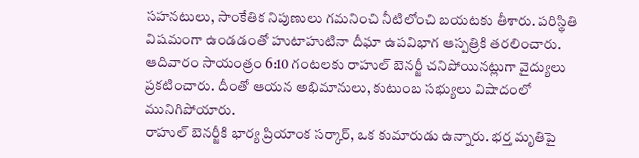సహనటులు, సాంకేతిక నిపుణులు గమనించి నీటిలోంచి బయటకు తీశారు. పరిస్థితి విషమంగా ఉండడంతో హుటాహుటినా దీఘా ఉపవిభాగ ఆస్పత్రికి తరలించారు. ఆదివారం సాయంత్రం 6:10 గంటలకు రాహుల్ బెనర్జీ చనిపోయినట్లుగా వైద్యులు ప్రకటించారు. దీంతో ఆయన అభిమానులు, కుటుంబ సభ్యులు విషాదంలో మునిగిపోయారు.
రాహుల్ బెనర్జీకి భార్య ప్రియాంక సర్కార్, ఒక కుమారుడు ఉన్నారు. భర్త మృతిపై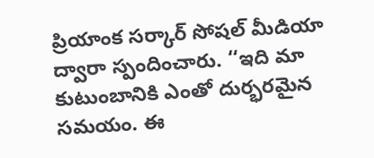ప్రియాంక సర్కార్ సోషల్ మీడియా ద్వారా స్పందించారు. ‘‘ఇది మా కుటుంబానికి ఎంతో దుర్భరమైన సమయం. ఈ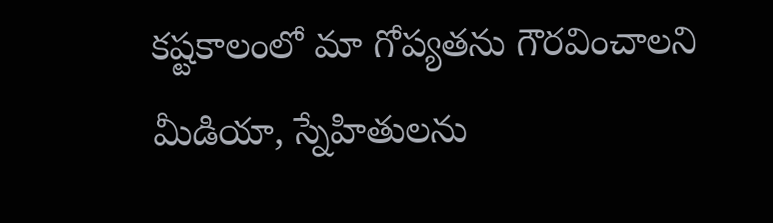కష్టకాలంలో మా గోప్యతను గౌరవించాలని మీడియా, స్నేహితులను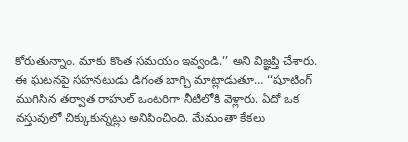కోరుతున్నాం. మాకు కొంత సమయం ఇవ్వండి.’’ అని విజ్ఞప్తి చేశారు.
ఈ ఘటనపై సహనటుడు డిగంత బాగ్చి మాట్లాడుతూ… ‘‘షూటింగ్ ముగిసిన తర్వాత రాహుల్ ఒంటరిగా నీటిలోకి వెళ్లారు. ఏదో ఒక వస్తువులో చిక్కుకున్నట్లు అనిపించింది. మేమంతా కేకలు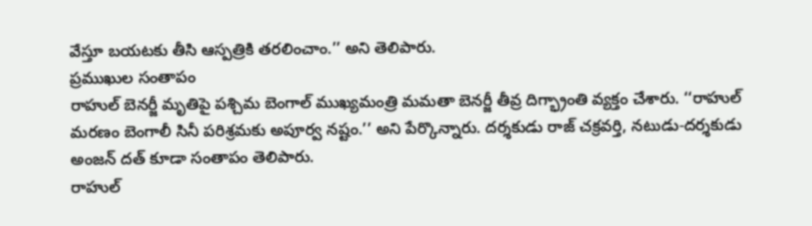వేస్తూ బయటకు తీసి ఆస్పత్రికి తరలించాం.’’ అని తెలిపారు.
ప్రముఖుల సంతాపం
రాహుల్ బెనర్జీ మృతిపై పశ్చిమ బెంగాల్ ముఖ్యమంత్రి మమతా బెనర్జీ తీవ్ర దిగ్భ్రాంతి వ్యక్తం చేశారు. ‘‘రాహుల్ మరణం బెంగాలీ సినీ పరిశ్రమకు అపూర్వ నష్టం.’’ అని పేర్కొన్నారు. దర్శకుడు రాజ్ చక్రవర్తి, నటుడు-దర్శకుడు అంజన్ దత్ కూడా సంతాపం తెలిపారు.
రాహుల్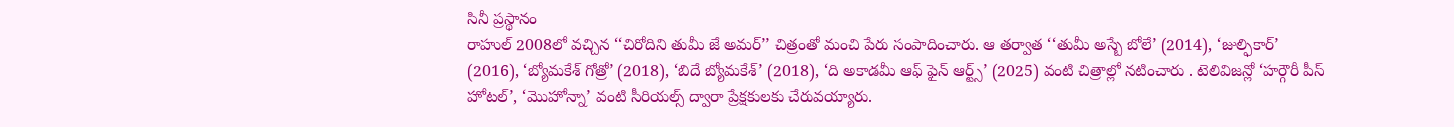సినీ ప్రస్థానం
రాహుల్ 2008లో వచ్చిన ‘‘చిరోదిని తుమీ జే అమర్’’ చిత్రంతో మంచి పేరు సంపాదించారు. ఆ తర్వాత ‘‘తుమీ అస్బే బోలే’ (2014), ‘జుల్ఫికార్’ (2016), ‘బ్యోమకేశ్ గోత్రో’ (2018), ‘బిదే బ్యోమకేశ్’ (2018), ‘ది అకాడమీ ఆఫ్ ఫైన్ ఆర్ట్స్’ (2025) వంటి చిత్రాల్లో నటించారు . టెలివిజన్లో ‘హర్గౌరీ పీస్ హోటల్’, ‘మొహోన్నా’ వంటి సీరియల్స్ ద్వారా ప్రేక్షకులకు చేరువయ్యారు.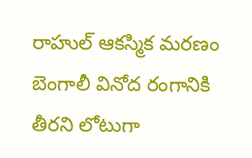రాహుల్ ఆకస్మిక మరణం బెంగాలీ వినోద రంగానికి తీరని లోటుగా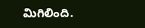మిగిలింది.